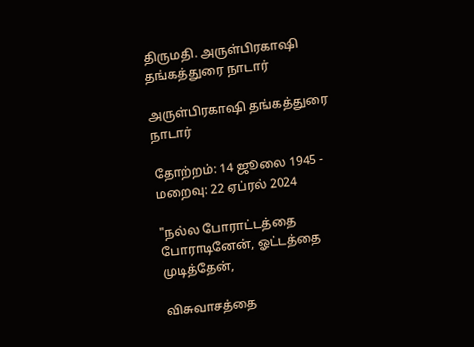திருமதி. அருள்பிரகாஷி தங்கத்துரை நாடார்

அருள்பிரகாஷி தங்கத்துரை நாடார்

தோற்றம்: 14 ஜூலை 1945 - மறைவு: 22 ஏப்ரல் 2024

"நல்ல போராட்டத்தை போராடினேன், ஓட்டத்தை முடித்தேன்,

விசுவாசத்தை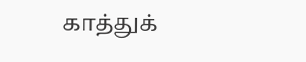காத்துக்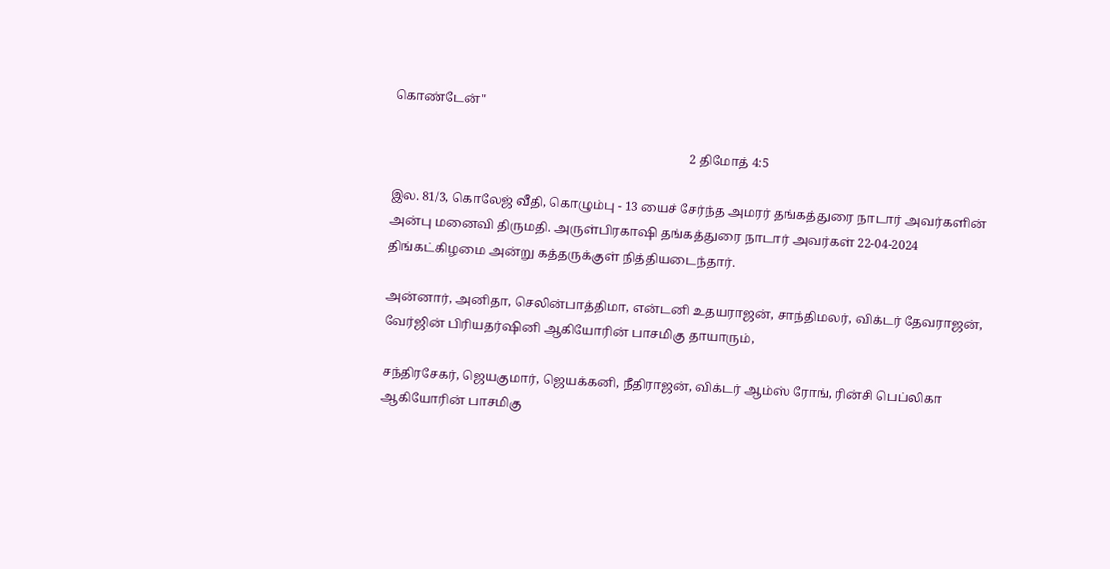கொண்டேன்"

                                                                                               2 திமோத் 4:5

இல. 81/3, கொலேஜ் வீதி, கொழும்பு - 13 யைச் சேர்ந்த அமரர் தங்கத்துரை நாடார் அவர்களின் அன்பு மனைவி திருமதி. அருள்பிரகாஷி தங்கத்துரை நாடார் அவர்கள் 22-04-2024 திங்கட்கிழமை அன்று கத்தருக்குள் நித்தியடைந்தார்.

அன்னார், அனிதா, செலின்பாத்திமா, என்டனி உதயராஜன், சாந்திமலர், விக்டர் தேவராஜன், வேர்ஜின் பிரியதர்ஷினி ஆகியோரின் பாசமிகு தாயாரும்,

சந்திரசேகர், ஜெயகுமார், ஜெயக்கனி, நீதிராஜன், விக்டர் ஆம்ஸ் ரோங், ரின்சி பெப்லிகா ஆகியோரின் பாசமிகு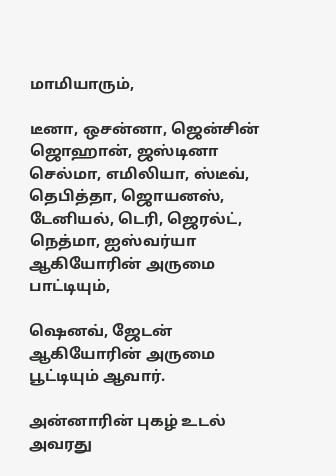மாமியாரும்,

டீனா, ஒசன்னா, ஜென்சின் ஜொஹான், ஜஸ்டினா செல்மா, எமிலியா, ஸ்டீவ், தெபித்தா, ஜொயனஸ், டேனியல், டெரி, ஜெரல்ட், நெத்மா, ஐஸ்வர்யா ஆகியோரின் அருமை பாட்டியும்,

ஷெனவ், ஜேடன் ஆகியோரின் அருமை பூட்டியும் ஆவார்.

அன்னாரின் புகழ் உடல் அவரது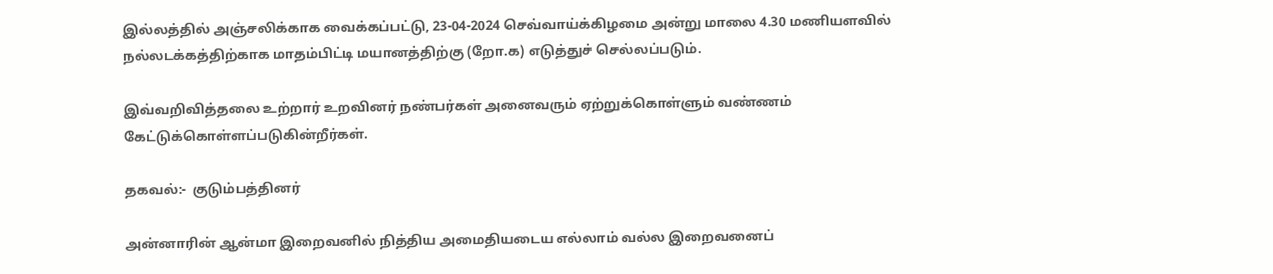இல்லத்தில் அஞ்சலிக்காக வைக்கப்பட்டு, 23-04-2024 செவ்வாய்க்கிழமை அன்று மாலை 4.30 மணியளவில் நல்லடக்கத்திற்காக மாதம்பிட்டி மயானத்திற்கு (றோ.க) எடுத்துச் செல்லப்படும்.

இவ்வறிவித்தலை உற்றார் உறவினர் நண்பர்கள் அனைவரும் ஏற்றுக்கொள்ளும் வண்ணம் கேட்டுக்கொள்ளப்படுகின்றீர்கள்.

தகவல்:-  குடும்பத்தினர்

அன்னாரின் ஆன்மா இறைவனில் நித்திய அமைதியடைய எல்லாம் வல்ல இறைவனைப்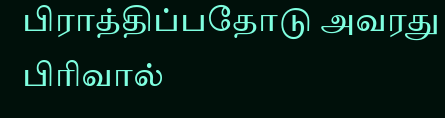பிராத்திப்பதோடு அவரது பிரிவால்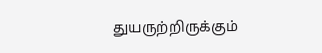துயருற்றிருக்கும்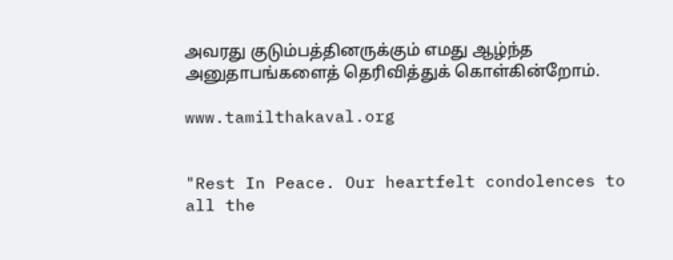அவரது குடும்பத்தினருக்கும் எமது ஆழ்ந்த அனுதாபங்களைத் தெரிவித்துக் கொள்கின்றோம்.

www.tamilthakaval.org


"Rest In Peace. Our heartfelt condolences to all the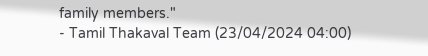family members."
- Tamil Thakaval Team (23/04/2024 04:00)